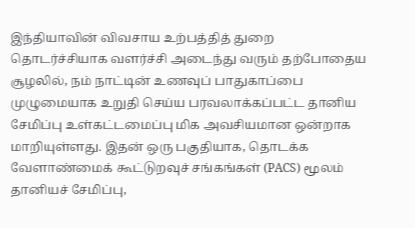இந்தியாவின் விவசாய உற்பத்தித் துறை தொடர்ச்சியாக வளர்ச்சி அடைந்து வரும் தற்போதைய சூழலில், நம் நாட்டின் உணவுப் பாதுகாப்பை முழுமையாக உறுதி செய்ய பரவலாக்கப்பட்ட தானிய சேமிப்பு உள்கட்டமைப்பு மிக அவசியமான ஒன்றாக மாறியுள்ளது. இதன் ஒரு பகுதியாக, தொடக்க வேளாண்மைக் கூட்டுறவுச் சங்கங்கள் (PACS) மூலம் தானியச் சேமிப்பு,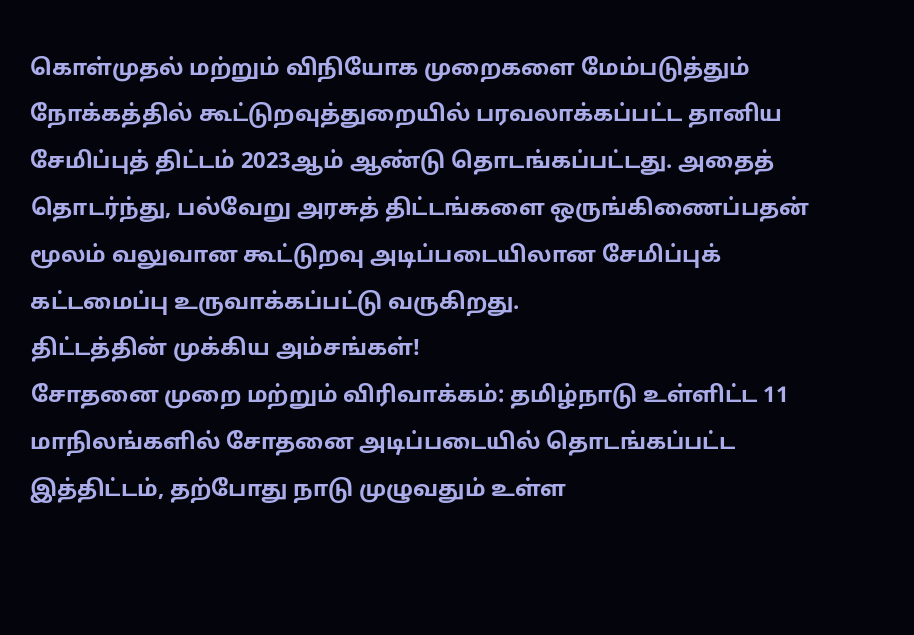கொள்முதல் மற்றும் விநியோக முறைகளை மேம்படுத்தும் நோக்கத்தில் கூட்டுறவுத்துறையில் பரவலாக்கப்பட்ட தானிய சேமிப்புத் திட்டம் 2023ஆம் ஆண்டு தொடங்கப்பட்டது. அதைத் தொடர்ந்து, பல்வேறு அரசுத் திட்டங்களை ஒருங்கிணைப்பதன் மூலம் வலுவான கூட்டுறவு அடிப்படையிலான சேமிப்புக் கட்டமைப்பு உருவாக்கப்பட்டு வருகிறது.
திட்டத்தின் முக்கிய அம்சங்கள்!
சோதனை முறை மற்றும் விரிவாக்கம்: தமிழ்நாடு உள்ளிட்ட 11 மாநிலங்களில் சோதனை அடிப்படையில் தொடங்கப்பட்ட இத்திட்டம், தற்போது நாடு முழுவதும் உள்ள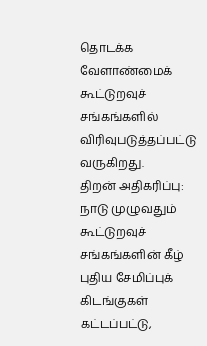தொடக்க வேளாண்மைக் கூட்டுறவுச் சங்கங்களில் விரிவுபடுத்தப்பட்டு வருகிறது.
திறன் அதிகரிப்பு: நாடு முழுவதும் கூட்டுறவுச் சங்கங்களின் கீழ் புதிய சேமிப்புக் கிடங்குகள் கட்டப்பட்டு,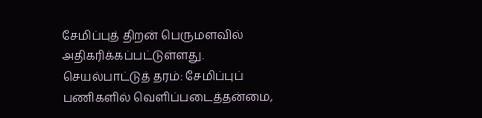சேமிப்புத் திறன் பெருமளவில் அதிகரிக்கப்பட்டுள்ளது.
செயல்பாட்டுத் தரம்: சேமிப்புப் பணிகளில் வெளிப்படைத்தன்மை,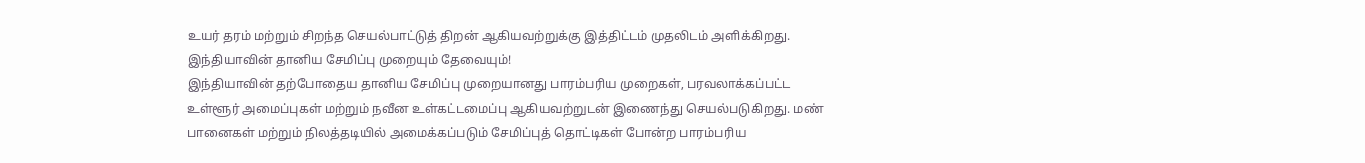உயர் தரம் மற்றும் சிறந்த செயல்பாட்டுத் திறன் ஆகியவற்றுக்கு இத்திட்டம் முதலிடம் அளிக்கிறது.
இந்தியாவின் தானிய சேமிப்பு முறையும் தேவையும்!
இந்தியாவின் தற்போதைய தானிய சேமிப்பு முறையானது பாரம்பரிய முறைகள், பரவலாக்கப்பட்ட உள்ளூர் அமைப்புகள் மற்றும் நவீன உள்கட்டமைப்பு ஆகியவற்றுடன் இணைந்து செயல்படுகிறது. மண் பானைகள் மற்றும் நிலத்தடியில் அமைக்கப்படும் சேமிப்புத் தொட்டிகள் போன்ற பாரம்பரிய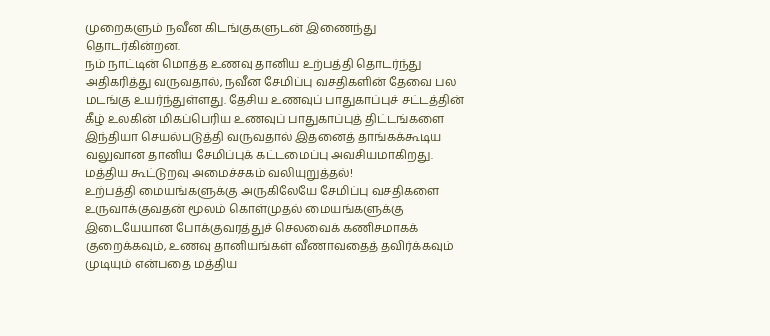முறைகளும் நவீன கிடங்குகளுடன் இணைந்து தொடர்கின்றன.
நம் நாட்டின் மொத்த உணவு தானிய உற்பத்தி தொடர்ந்து அதிகரித்து வருவதால், நவீன சேமிப்பு வசதிகளின் தேவை பல மடங்கு உயர்ந்துள்ளது. தேசிய உணவுப் பாதுகாப்புச் சட்டத்தின் கீழ் உலகின் மிகப்பெரிய உணவுப் பாதுகாப்புத் திட்டங்களை இந்தியா செயல்படுத்தி வருவதால் இதனைத் தாங்கக்கூடிய வலுவான தானிய சேமிப்புக் கட்டமைப்பு அவசியமாகிறது.
மத்திய கூட்டுறவு அமைச்சகம் வலியுறுத்தல்!
உற்பத்தி மையங்களுக்கு அருகிலேயே சேமிப்பு வசதிகளை உருவாக்குவதன் மூலம் கொள்முதல் மையங்களுக்கு இடையேயான போக்குவரத்துச் செலவைக் கணிசமாகக் குறைக்கவும், உணவு தானியங்கள் வீணாவதைத் தவிர்க்கவும் முடியும் என்பதை மத்திய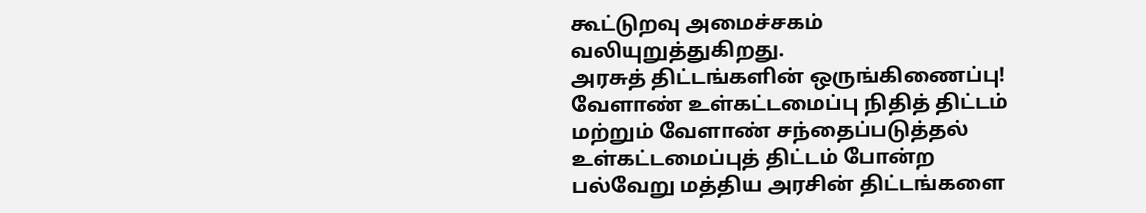கூட்டுறவு அமைச்சகம் வலியுறுத்துகிறது.
அரசுத் திட்டங்களின் ஒருங்கிணைப்பு!
வேளாண் உள்கட்டமைப்பு நிதித் திட்டம் மற்றும் வேளாண் சந்தைப்படுத்தல் உள்கட்டமைப்புத் திட்டம் போன்ற பல்வேறு மத்திய அரசின் திட்டங்களை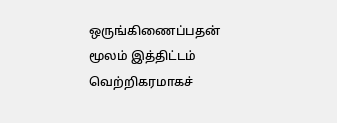ஒருங்கிணைப்பதன் மூலம் இத்திட்டம் வெற்றிகரமாகச்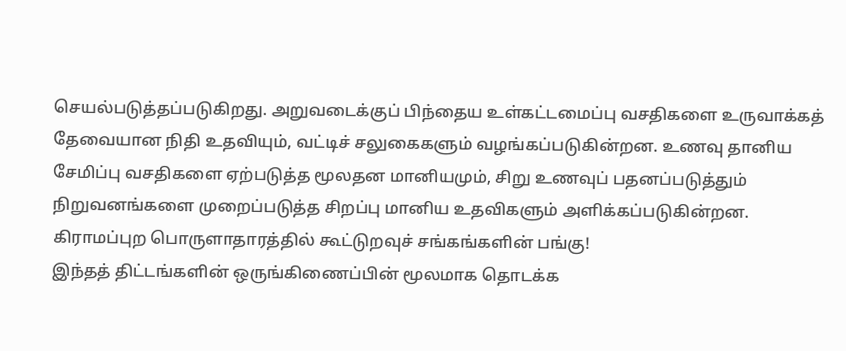செயல்படுத்தப்படுகிறது. அறுவடைக்குப் பிந்தைய உள்கட்டமைப்பு வசதிகளை உருவாக்கத் தேவையான நிதி உதவியும், வட்டிச் சலுகைகளும் வழங்கப்படுகின்றன. உணவு தானிய சேமிப்பு வசதிகளை ஏற்படுத்த மூலதன மானியமும், சிறு உணவுப் பதனப்படுத்தும் நிறுவனங்களை முறைப்படுத்த சிறப்பு மானிய உதவிகளும் அளிக்கப்படுகின்றன.
கிராமப்புற பொருளாதாரத்தில் கூட்டுறவுச் சங்கங்களின் பங்கு!
இந்தத் திட்டங்களின் ஒருங்கிணைப்பின் மூலமாக தொடக்க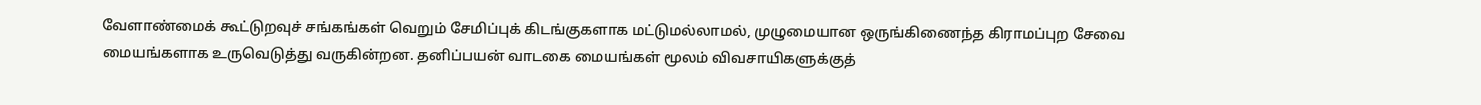வேளாண்மைக் கூட்டுறவுச் சங்கங்கள் வெறும் சேமிப்புக் கிடங்குகளாக மட்டுமல்லாமல், முழுமையான ஒருங்கிணைந்த கிராமப்புற சேவை மையங்களாக உருவெடுத்து வருகின்றன. தனிப்பயன் வாடகை மையங்கள் மூலம் விவசாயிகளுக்குத்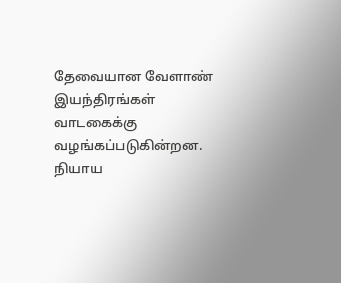தேவையான வேளாண் இயந்திரங்கள் வாடகைக்கு வழங்கப்படுகின்றன. நியாய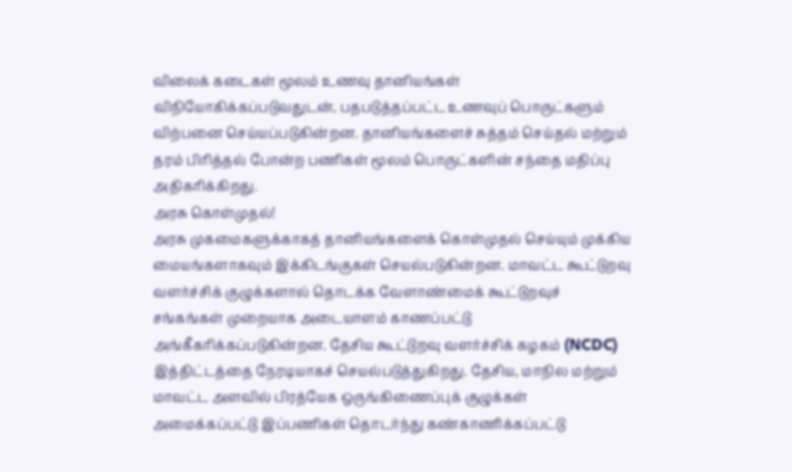விலைக் கடைகள் மூலம் உணவு தானியங்கள் விநியோகிக்கப்படுவதுடன், பதபடுத்தப்பட்ட உணவுப் பொருட்களும் விற்பனை செய்யப்படுகின்றன. தானியங்களைச் சுத்தம் செய்தல் மற்றும் தரம் பிரித்தல் போன்ற பணிகள் மூலம் பொருட்களின் சந்தை மதிப்பு அதிகரிக்கிறது.
அரசு கொள்முதல்!
அரசு முகமைகளுக்காகத் தானியங்களைக் கொள்முதல் செய்யும் முக்கிய மையங்களாகவும் இக்கிடங்குகள் செயல்படுகின்றன. மாவட்ட கூட்டுறவு வளர்ச்சிக் குழுக்களால் தொடக்க வேளாண்மைக் கூட்டுறவுச் சங்கங்கள் முறையாக அடையாளம் காணப்பட்டு அங்கீகரிக்கப்படுகின்றன. தேசிய கூட்டுறவு வளர்ச்சிக் கழகம் (NCDC) இத்திட்டத்தை நேரடியாகச் செயல்படுத்துகிறது. தேசிய, மாநில மற்றும் மாவட்ட அளவில் பிரத்யேக ஒருங்கிணைப்புக் குழுக்கள் அமைக்கப்பட்டு இப்பணிகள் தொடர்ந்து கண்காணிக்கப்பட்டு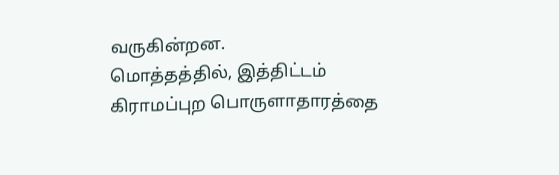வருகின்றன.
மொத்தத்தில், இத்திட்டம் கிராமப்புற பொருளாதாரத்தை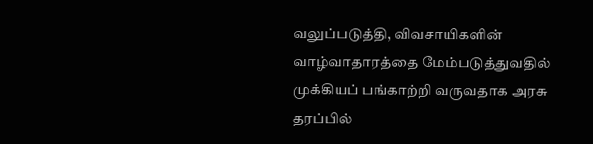வலுப்படுத்தி, விவசாயிகளின் வாழ்வாதாரத்தை மேம்படுத்துவதில் முக்கியப் பங்காற்றி வருவதாக அரசு தரப்பில்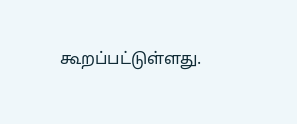கூறப்பட்டுள்ளது.